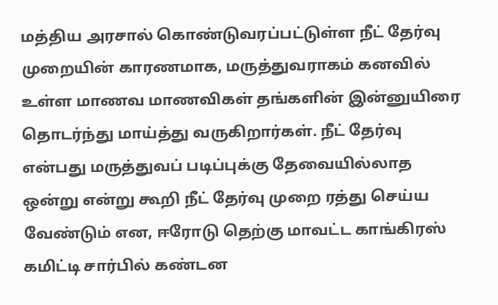மத்திய அரசால் கொண்டுவரப்பட்டுள்ள நீட் தேர்வு முறையின் காரணமாக, மருத்துவராகம் கனவில் உள்ள மாணவ மாணவிகள் தங்களின் இன்னுயிரை தொடர்ந்து மாய்த்து வருகிறார்கள். நீட் தேர்வு என்பது மருத்துவப் படிப்புக்கு தேவையில்லாத ஒன்று என்று கூறி நீட் தேர்வு முறை ரத்து செய்ய வேண்டும் என, ஈரோடு தெற்கு மாவட்ட காங்கிரஸ் கமிட்டி சார்பில் கண்டன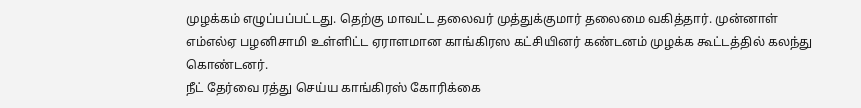முழக்கம் எழுப்பப்பட்டது. தெற்கு மாவட்ட தலைவர் முத்துக்குமார் தலைமை வகித்தார். முன்னாள் எம்எல்ஏ பழனிசாமி உள்ளிட்ட ஏராளமான காங்கிரஸ கட்சியினர் கண்டனம் முழக்க கூட்டத்தில் கலந்து கொண்டனர்.
நீட் தேர்வை ரத்து செய்ய காங்கிரஸ் கோரிக்கை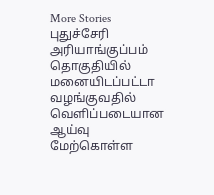More Stories
புதுச்சேரி அரியாங்குப்பம் தொகுதியில் மனையிடப்பட்டா வழங்குவதில் வெளிப்படையான ஆய்வு மேற்கொள்ள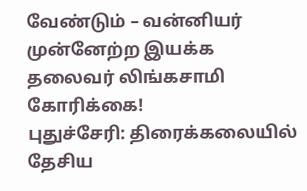வேண்டும் – வன்னியர் முன்னேற்ற இயக்க தலைவர் லிங்கசாமி கோரிக்கை!
புதுச்சேரி: திரைக்கலையில் தேசிய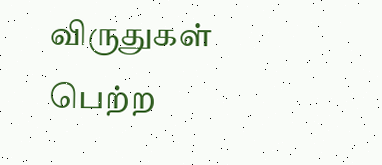விருதுகள் பெற்ற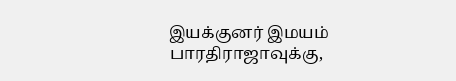இயக்குனர் இமயம் பாரதிராஜாவுக்கு,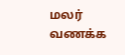மலர் வணக்க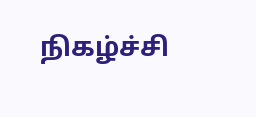நிகழ்ச்சி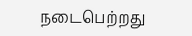நடைபெற்றது